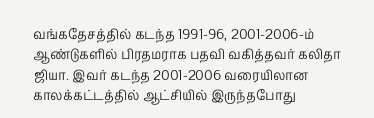வங்கதேசத்தில் கடந்த 1991-96, 2001-2006-ம் ஆண்டுகளில் பிரதமராக பதவி வகித்தவர் கலிதா ஜியா. இவர் கடந்த 2001-2006 வரையிலான காலக்கட்டத்தில் ஆட்சியில் இருந்தபோது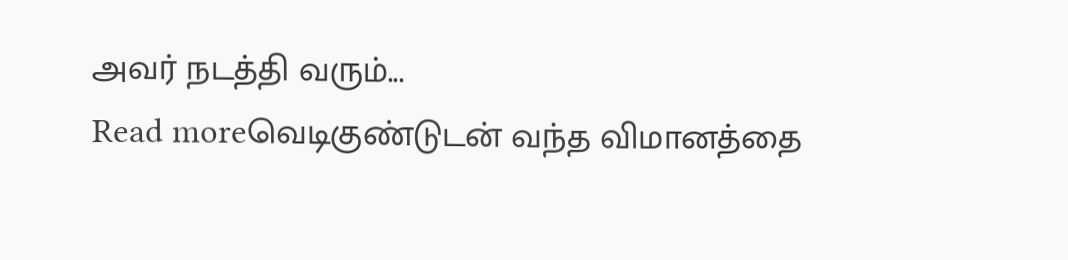அவர் நடத்தி வரும்...
Read moreவெடிகுண்டுடன் வந்த விமானத்தை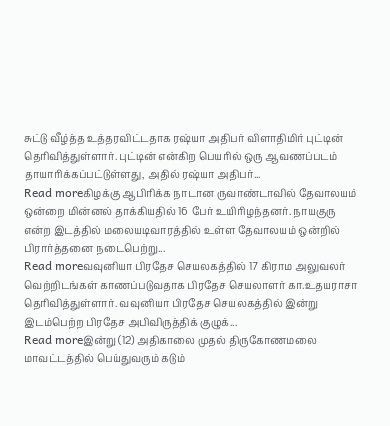சுட்டு வீழ்த்த உத்தரவிட்டதாக ரஷ்யா அதிபர் விளாதிமிர் புட்டின் தெரிவித்துள்ளார். புட்டின் என்கிற பெயரில் ஒரு ஆவணப்படம் தாயாரிக்கப்பட்டுள்ளது, அதில் ரஷ்யா அதிபர்...
Read moreகிழக்கு ஆபிரிக்க நாடான ருவாண்டாவில் தேவாலயம் ஒன்றை மின்னல் தாக்கியதில் 16 பேர் உயிரிழந்தனர். நாயகுரு என்ற இடத்தில் மலையடிவாரத்தில் உள்ள தேவாலயம் ஒன்றில் பிரார்த்தனை நடைபெற்று...
Read moreவவுனியா பிரதேச செயலகத்தில் 17 கிராம அலுவலர் வெற்றிடங்கள் காணப்படுவதாக பிரதேச செயலாளர் கா.உதயராசா தெரிவித்துள்ளார். வவுனியா பிரதேச செயலகத்தில் இன்று இடம்பெற்ற பிரதேச அபிவிருத்திக் குழுக்...
Read moreஇன்று (12) அதிகாலை முதல் திருகோணமலை மாவட்டத்தில் பெய்துவரும் கடும்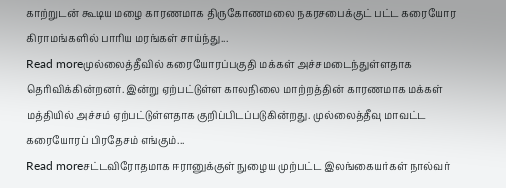காற்றுடன் கூடிய மழை காரணமாக திருகோணமலை நகரசபைக்குட் பட்ட கரையோர கிராமங்களில் பாரிய மரங்கள் சாய்ந்து...
Read moreமுல்லைத்தீவில் கரையோரப்பகுதி மக்கள் அச்சமடைந்துள்ளதாக தெரிவிக்கின்றனர். இன்று ஏற்பட்டுள்ள காலநிலை மாற்றத்தின் காரணமாக மக்கள் மத்தியில் அச்சம் ஏற்பட்டுள்ளதாக குறிப்பிடப்படுகின்றது. முல்லைத்தீவு மாவட்ட கரையோரப் பிரதேசம் எங்கும்...
Read moreசட்டவிரோதமாக ஈரானுக்குள் நுழைய முற்பட்ட இலங்கையர்கள் நால்வர்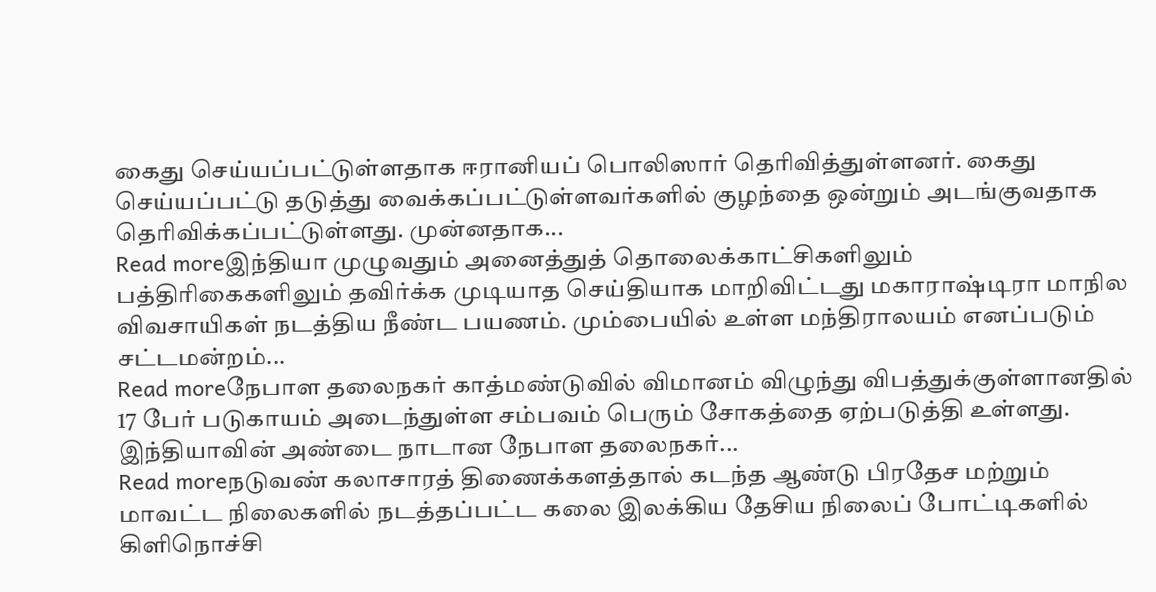கைது செய்யப்பட்டுள்ளதாக ஈரானியப் பொலிஸார் தெரிவித்துள்ளனர். கைது செய்யப்பட்டு தடுத்து வைக்கப்பட்டுள்ளவர்களில் குழந்தை ஒன்றும் அடங்குவதாக தெரிவிக்கப்பட்டுள்ளது. முன்னதாக...
Read moreஇந்தியா முழுவதும் அனைத்துத் தொலைக்காட்சிகளிலும் பத்திரிகைகளிலும் தவிர்க்க முடியாத செய்தியாக மாறிவிட்டது மகாராஷ்டிரா மாநில விவசாயிகள் நடத்திய நீண்ட பயணம். மும்பையில் உள்ள மந்திராலயம் எனப்படும் சட்டமன்றம்...
Read moreநேபாள தலைநகர் காத்மண்டுவில் விமானம் விழுந்து விபத்துக்குள்ளானதில் 17 பேர் படுகாயம் அடைந்துள்ள சம்பவம் பெரும் சோகத்தை ஏற்படுத்தி உள்ளது. இந்தியாவின் அண்டை நாடான நேபாள தலைநகர்...
Read moreநடுவண் கலாசாரத் திணைக்களத்தால் கடந்த ஆண்டு பிரதேச மற்றும் மாவட்ட நிலைகளில் நடத்தப்பட்ட கலை இலக்கிய தேசிய நிலைப் போட்டிகளில் கிளிநொச்சி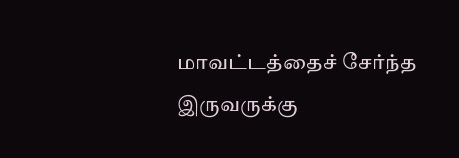மாவட்டத்தைச் சேர்ந்த இருவருக்கு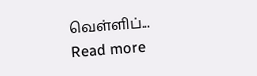வெள்ளிப்...
Read more